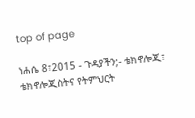top of page

ነሐሴ 8፣2015 - ጉዳያችን;- ቴክኖሎጂ፣ ቴክኖሎጂስትና የትምህርት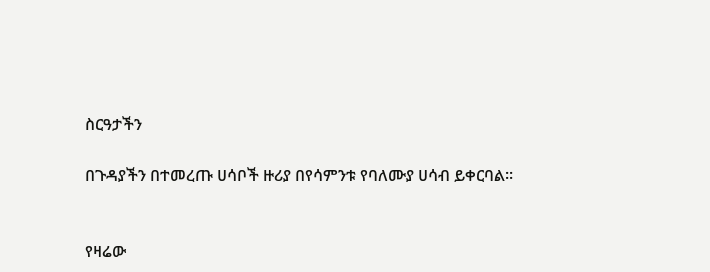ስርዓታችን

በጉዳያችን በተመረጡ ሀሳቦች ዙሪያ በየሳምንቱ የባለሙያ ሀሳብ ይቀርባል፡፡


የዛሬው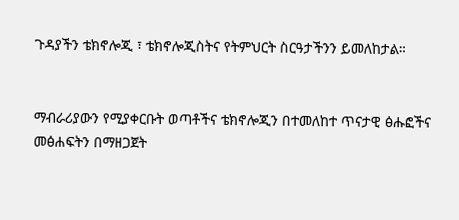ጉዳያችን ቴክኖሎጂ ፣ ቴክኖሎጂስትና የትምህርት ስርዓታችንን ይመለከታል።


ማብራሪያውን የሚያቀርቡት ወጣቶችና ቴክኖሎጂን በተመለከተ ጥናታዊ ፅሑፎችና መፅሐፍትን በማዘጋጀት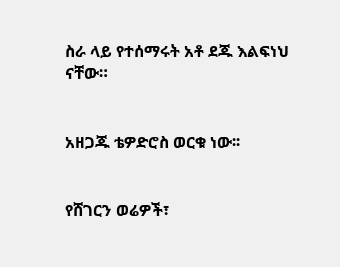ስራ ላይ የተሰማሩት አቶ ደጁ እልፍነህ ናቸው።


አዘጋጁ ቴዎድሮስ ወርቁ ነው፡፡


የሸገርን ወሬዎች፣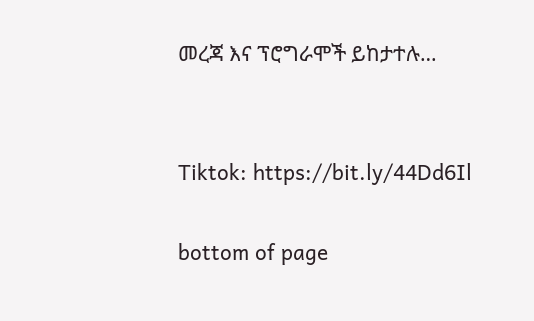መረጃ እና ፕሮግራሞች ይከታተሉ…


Tiktok: https://bit.ly/44Dd6Il

bottom of page